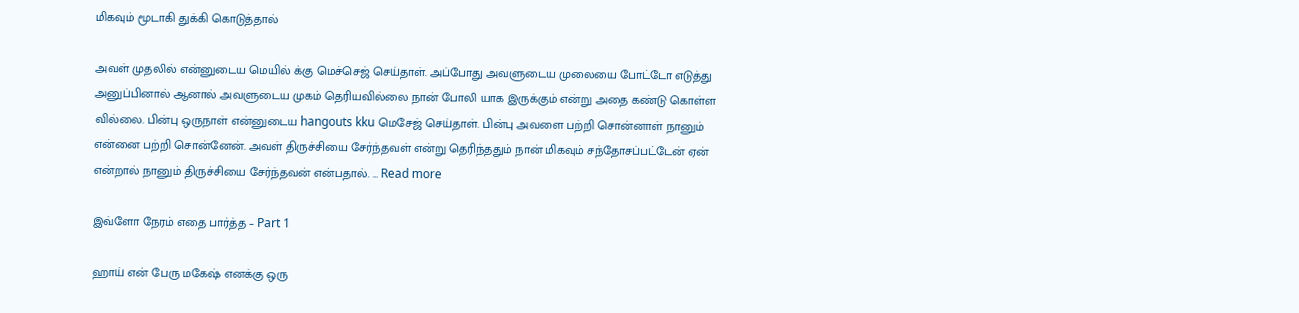மிகவும் மூடாகி துக்கி கொடுத்தால்

அவள் முதலில் என்னுடைய மெயில் க்கு மெச்செஜ் செய்தாள். அப்போது அவளுடைய முலையை போட்டோ எடுத்து அனுப்பினால் ஆனால் அவளுடைய முகம் தெரியவில்லை நான் போலி யாக இருக்கும் என்று அதை கண்டு கொள்ள வில்லை. பின்பு ஒருநாள் என்னுடைய hangouts kku மெசேஜ் செய்தாள். பின்பு அவளை பற்றி சொன்னாள் நானும் என்னை பற்றி சொன்னேன். அவள் திருச்சியை சேர்ந்தவள் என்று தெரிந்ததும் நான் மிகவும் சந்தோசப்பட்டேன் ஏன் என்றால் நானும் திருச்சியை சேர்ந்தவன் என்பதால். … Read more

இவ்ளோ நேரம் எதை பார்த்த – Part 1

ஹாய் என் பேரு மகேஷ் எனக்கு ஒரு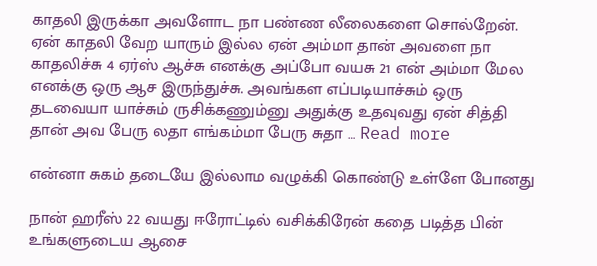காதலி இருக்கா அவளோட நா பண்ண லீலைகளை சொல்றேன். ஏன் காதலி வேற யாரும் இல்ல ஏன் அம்மா தான் அவளை நா காதலிச்சு 4 ஏர்ஸ் ஆச்சு எனக்கு அப்போ வயசு 21 என் அம்மா மேல எனக்கு ஒரு ஆச இருந்துச்சு. அவங்கள எப்படியாச்சும் ஒரு தடவையா யாச்சும் ருசிக்கணும்னு அதுக்கு உதவுவது ஏன் சித்தி தான் அவ பேரு லதா எங்கம்மா பேரு சுதா … Read more

என்னா சுகம் தடையே இல்லாம வழுக்கி கொண்டு உள்ளே போனது

நான் ஹரீஸ் 22 வயது ஈரோட்டில் வசிக்கிரேன் கதை படித்த பின் உங்களுடைய ஆசை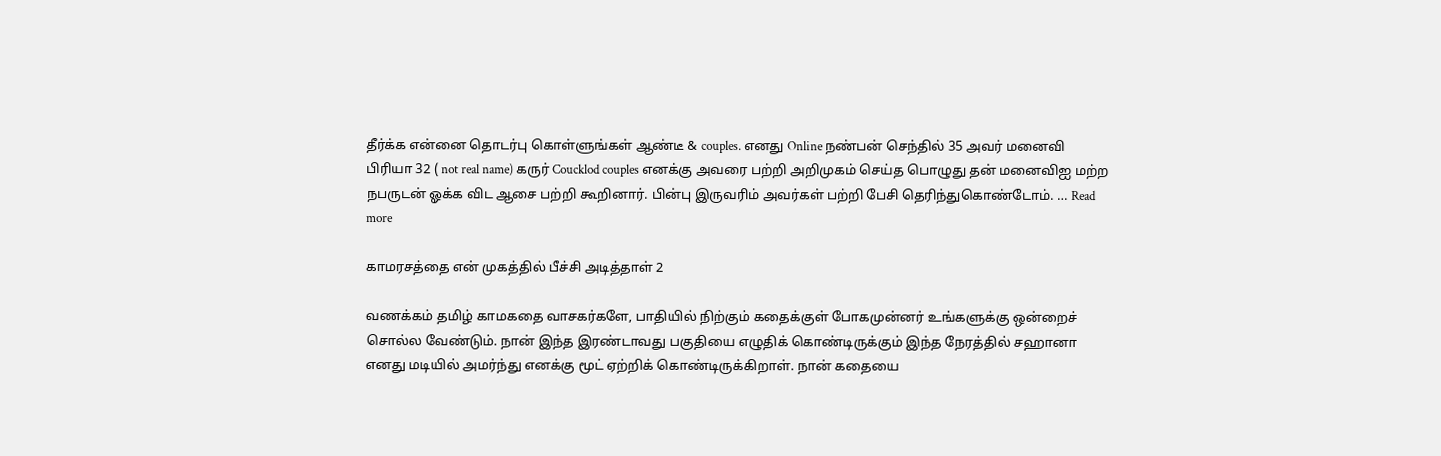தீர்க்க என்னை தொடர்பு கொள்ளுங்கள் ஆண்டீ & couples. எனது Online நண்பன் செந்தில் 35 அவர் மனைவி பிரியா 32 ( not real name) கருர் Coucklod couples எனக்கு அவரை பற்றி அறிமுகம் செய்த பொழுது தன் மனைவிஐ மற்ற நபருடன் ஓக்க விட ஆசை பற்றி கூறினார். பின்பு இருவரிம் அவர்கள் பற்றி பேசி தெரிந்துகொண்டோம். … Read more

காமரசத்தை என் முகத்தில் பீச்சி அடித்தாள் 2

வணக்கம் தமிழ் காமகதை வாசகர்களே, பாதியில் நிற்கும் கதைக்குள் போகமுன்னர் உங்களுக்கு ஒன்றைச் சொல்ல வேண்டும். நான் இந்த இரண்டாவது பகுதியை எழுதிக் கொண்டிருக்கும் இந்த நேரத்தில் சஹானா எனது மடியில் அமர்ந்து எனக்கு மூட் ஏற்றிக் கொண்டிருக்கிறாள். நான் கதையை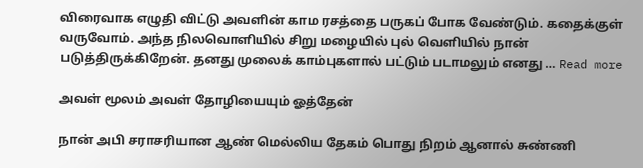விரைவாக எழுதி விட்டு அவளின் காம ரசத்தை பருகப் போக வேண்டும். கதைக்குள் வருவோம். அந்த நிலவொளியில் சிறு மழையில் புல் வெளியில் நான் படுத்திருக்கிறேன். தனது முலைக் காம்புகளால் பட்டும் படாமலும் எனது … Read more

அவள் மூலம் அவள் தோழியையும் ஓத்தேன்

நான் அபி சராசரியான ஆண் மெல்லிய தேகம் பொது நிறம் ஆனால் சுண்ணி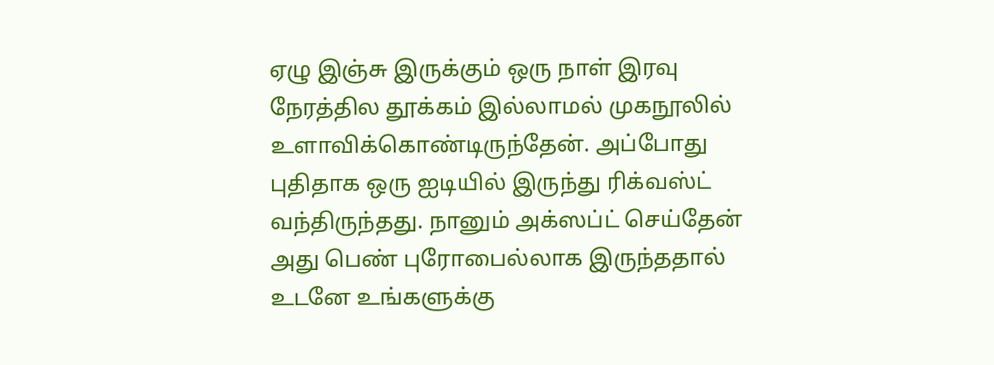ஏழு இஞ்சு இருக்கும் ஒரு நாள் இரவு நேரத்தில தூக்கம் இல்லாமல் முகநூலில் உளாவிக்கொண்டிருந்தேன். அப்போது புதிதாக ஒரு ஐடியில் இருந்து ரிக்வஸ்ட் வந்திருந்தது. நானும் அக்ஸப்ட் செய்தேன் அது பெண் புரோபைல்லாக இருந்ததால் உடனே உங்களுக்கு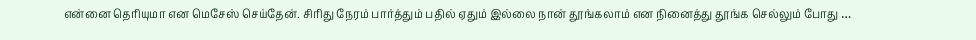என்னை தெரியுமா என மெசேஸ் செய்தேன். சிரிது நேரம் பார்த்தும் பதில் ஏதும் இல்லை நான் தூங்கலாம் என நினைத்து தூங்க செல்லும் போது …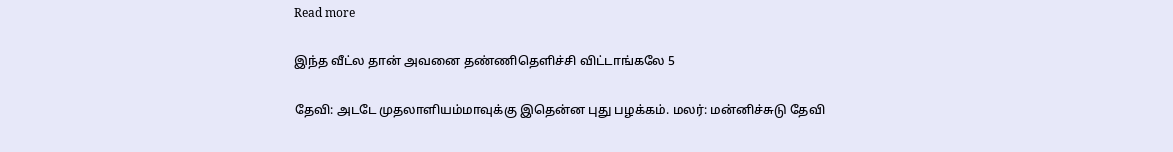Read more

இந்த வீட்ல தான் அவனை தண்ணிதெளிச்சி விட்டாங்கலே 5

தேவி: அடடே முதலாளியம்மாவுக்கு இதென்ன புது பழக்கம். மலர்: மன்னிச்சுடு தேவி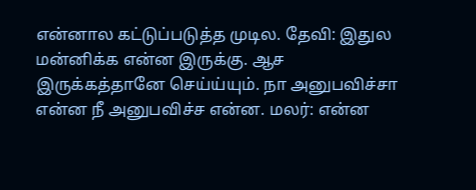என்னால கட்டுப்படுத்த முடில. தேவி: இதுல மன்னிக்க என்ன இருக்கு. ஆச இருக்கத்தானே செய்ய்யும். நா அனுபவிச்சா என்ன நீ அனுபவிச்ச என்ன. மலர்: என்ன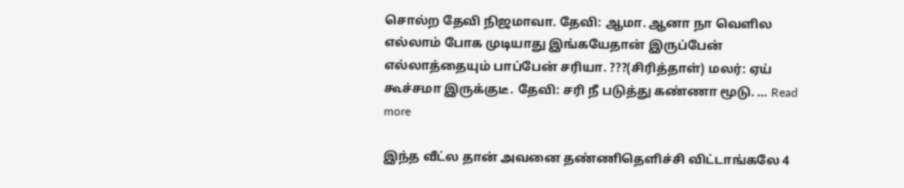சொல்ற தேவி நிஜமாவா. தேவி: ஆமா. ஆனா நா வெளில எல்லாம் போக முடியாது இங்கயேதான் இருப்பேன் எல்லாத்தையும் பாப்பேன் சரியா. ???(சிரித்தாள்) மலர்: ஏய் கூச்சமா இருக்குடீ. தேவி: சரி நீ படுத்து கண்ணா மூடு. … Read more

இந்த வீட்ல தான் அவனை தண்ணிதெளிச்சி விட்டாங்கலே 4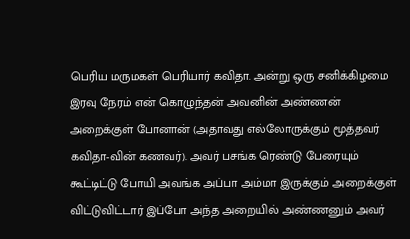பெரிய மருமகள் பெரியார் கவிதா. அன்று ஒரு சனிக்கிழமை இரவு நேரம் என் கொழுந்தன் அவனின் அண்ணன் அறைக்குள் போனான் (அதாவது எல்லோருக்கும் மூத்தவர் கவிதா-வின் கணவர்). அவர் பசங்க ரெண்டு பேரையும் கூட்டிட்டு போயி அவங்க அப்பா அம்மா இருக்கும் அறைக்குள் விட்டுவிட்டார் இப்போ அந்த அறையில் அண்ணனும் அவர்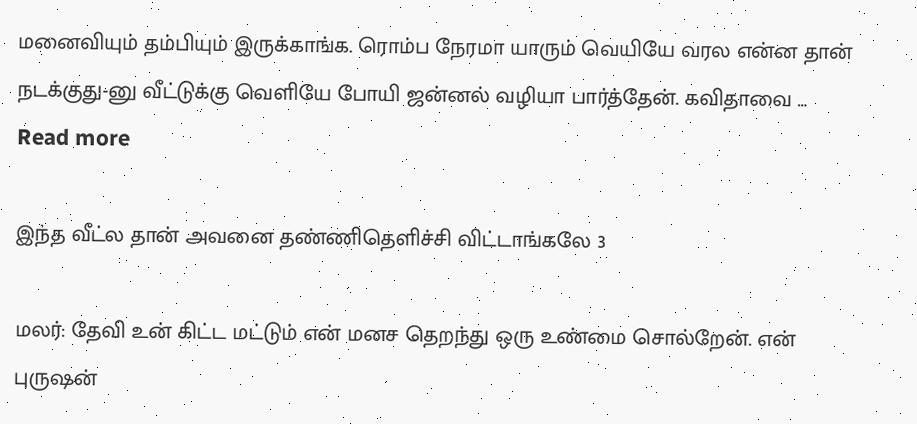மனைவியும் தம்பியும் இருக்காங்க. ரொம்ப நேரமா யாரும் வெயியே வரல என்ன தான் நடக்குது-னு வீட்டுக்கு வெளியே போயி ஜன்னல் வழியா பார்த்தேன். கவிதாவை … Read more

இந்த வீட்ல தான் அவனை தண்ணிதெளிச்சி விட்டாங்கலே 3

மலர்: தேவி உன் கிட்ட மட்டும் என் மனச தெறந்து ஒரு உண்மை சொல்றேன். என் புருஷன்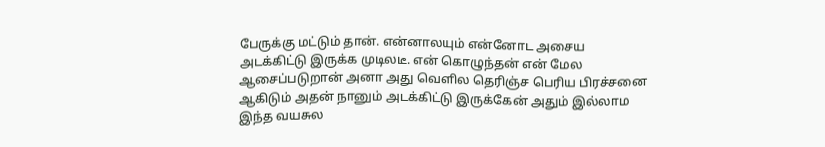பேருக்கு மட்டும் தான். என்னாலயும் என்னோட அசைய அடக்கிட்டு இருக்க முடிலடீ. என் கொழுந்தன் என் மேல ஆசைப்படுறான் அனா அது வெளில தெரிஞ்ச பெரிய பிரச்சனை ஆகிடும் அதன் நானும் அடக்கிட்டு இருக்கேன் அதும் இல்லாம இந்த வயசுல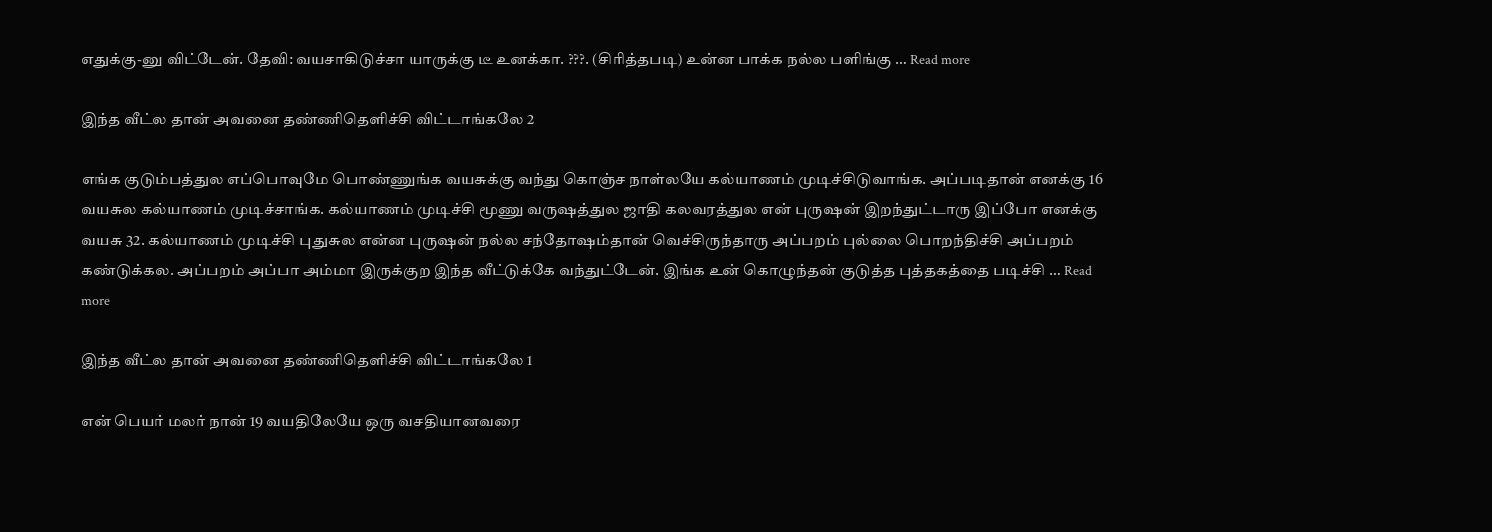எதுக்கு-னு விட்டேன். தேவி: வயசாகிடுச்சா யாருக்கு டீ உனக்கா. ???. (சிரித்தபடி) உன்ன பாக்க நல்ல பளிங்கு … Read more

இந்த வீட்ல தான் அவனை தண்ணிதெளிச்சி விட்டாங்கலே 2

எங்க குடும்பத்துல எப்பொவுமே பொண்ணுங்க வயசுக்கு வந்து கொஞ்ச நாள்லயே கல்யாணம் முடிச்சிடுவாங்க. அப்படிதான் எனக்கு 16 வயசுல கல்யாணம் முடிச்சாங்க. கல்யாணம் முடிச்சி மூணு வருஷத்துல ஜாதி கலவரத்துல என் புருஷன் இறந்துட்டாரு இப்போ எனக்கு வயசு 32. கல்யாணம் முடிச்சி புதுசுல என்ன புருஷன் நல்ல சந்தோஷம்தான் வெச்சிருந்தாரு அப்பறம் புல்லை பொறந்திச்சி அப்பறம் கண்டுக்கல. அப்பறம் அப்பா அம்மா இருக்குற இந்த வீட்டுக்கே வந்துட்டேன். இங்க உன் கொழுந்தன் குடுத்த புத்தகத்தை படிச்சி … Read more

இந்த வீட்ல தான் அவனை தண்ணிதெளிச்சி விட்டாங்கலே 1

என் பெயர் மலர் நான் 19 வயதிலேயே ஒரு வசதியானவரை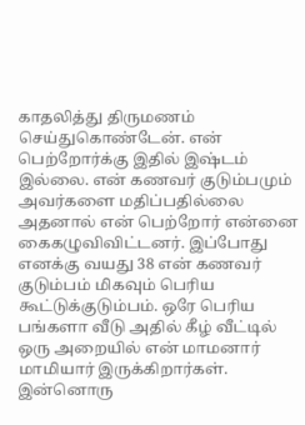காதலித்து திருமணம் செய்துகொண்டேன். என் பெற்றோர்க்கு இதில் இஷ்டம் இல்லை. என் கணவர் குடும்பமும் அவர்களை மதிப்பதில்லை அதனால் என் பெற்றோர் என்னை கைகழுவிவிட்டனர். இப்போது எனக்கு வயது 38 என் கணவர் குடும்பம் மிகவும் பெரிய கூட்டுக்குடும்பம். ஒரே பெரிய பங்களா வீடு அதில் கீழ் வீட்டில் ஒரு அறையில் என் மாமனார் மாமியார் இருக்கிறார்கள். இன்னொரு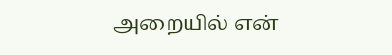அறையில் என்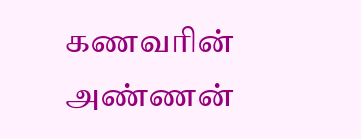கணவரின் அண்ணன்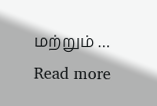மற்றும் … Read more